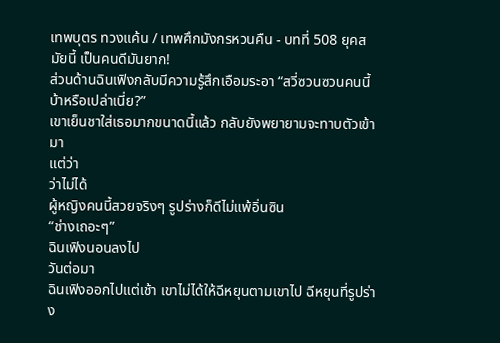เทพบุตร ทวงแค้น / เทพศึกมังกรหวนคืน - บทที่ 508 ยุคสมัยนี้ เป็นคนดีมันยาก!
ส่วนด้านฉินเฟิงกลับมีความรู้สึกเอือมระอา “สวี่ซวนซวนคนนี้บ้าหรือเปล่าเนี่ย?”
เขาเย็นชาใส่เธอมากขนาดนี้แล้ว กลับยังพยายามจะทาบตัวเข้ามา
แต่ว่า
ว่าไม่ได้
ผู้หญิงคนนี้สวยจริงๆ รูปร่างก็ดีไม่แพ้อิ่นซิน
“ช่างเถอะๆ”
ฉินเฟิงนอนลงไป
วันต่อมา
ฉินเฟิงออกไปแต่เช้า เขาไม่ได้ให้ฉีหยุนตามเขาไป ฉีหยุนที่รูปร่าง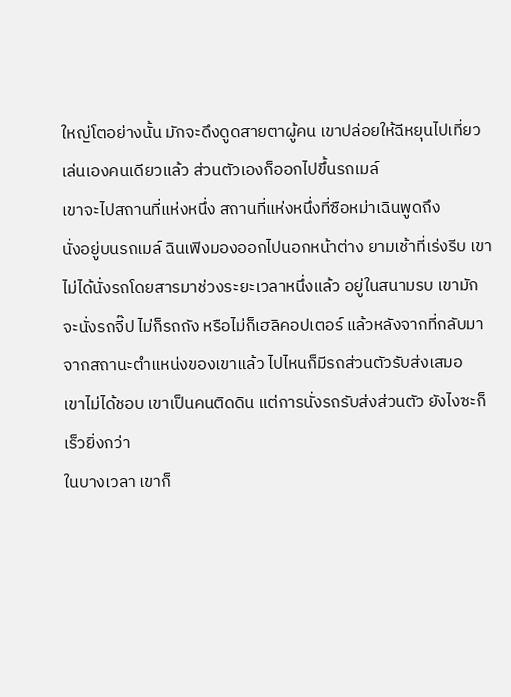ใหญ่โตอย่างนั้น มักจะดึงดูดสายตาผู้คน เขาปล่อยให้ฉีหยุนไปเที่ยวเล่นเองคนเดียวแล้ว ส่วนตัวเองก็ออกไปขึ้นรถเมล์
เขาจะไปสถานที่แห่งหนึ่ง สถานที่แห่งหนึ่งที่ซือหม่าเฉินพูดถึง
นั่งอยู่บนรถเมล์ ฉินเฟิงมองออกไปนอกหน้าต่าง ยามเช้าที่เร่งรีบ เขาไม่ได้นั่งรถโดยสารมาช่วงระยะเวลาหนึ่งแล้ว อยู่ในสนามรบ เขามักจะนั่งรถจี๊ป ไม่ก็รถถัง หรือไม่ก็เฮลิคอปเตอร์ แล้วหลังจากที่กลับมา จากสถานะตำแหน่งของเขาแล้ว ไปไหนก็มีรถส่วนตัวรับส่งเสมอ
เขาไม่ได้ชอบ เขาเป็นคนติดดิน แต่การนั่งรถรับส่งส่วนตัว ยังไงซะก็เร็วยิ่งกว่า
ในบางเวลา เขาก็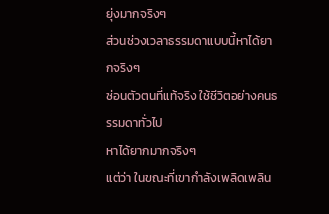ยุ่งมากจริงๆ
ส่วนช่วงเวลาธรรมดาแบบนี้หาได้ยากจริงๆ
ซ่อนตัวตนที่แท้จริง ใช้ชีวิตอย่างคนธรรมดาทั่วไป
หาได้ยากมากจริงๆ
แต่ว่า ในขณะที่เขากำลังเพลิดเพลิน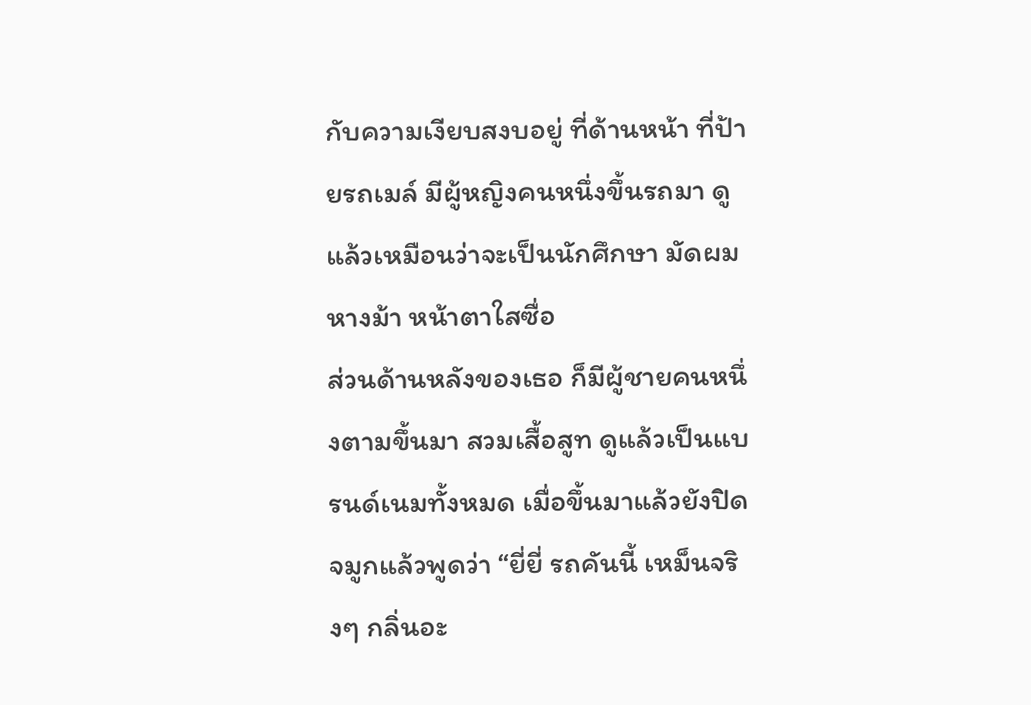กับความเงียบสงบอยู่ ที่ด้านหน้า ที่ป้ายรถเมล์ มีผู้หญิงคนหนึ่งขึ้นรถมา ดูแล้วเหมือนว่าจะเป็นนักศึกษา มัดผมหางม้า หน้าตาใสซื่อ
ส่วนด้านหลังของเธอ ก็มีผู้ชายคนหนึ่งตามขึ้นมา สวมเสื้อสูท ดูแล้วเป็นแบรนด์เนมทั้งหมด เมื่อขึ้นมาแล้วยังปิดจมูกแล้วพูดว่า “ยี่ยี่ รถคันนี้ เหม็นจริงๆ กลิ่นอะ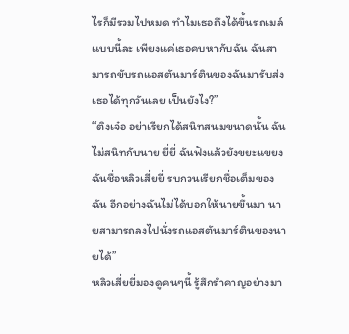ไรก็มีรวมไปหมด ทำไมเธอถึงได้ขึ้นรถเมล์แบบนี้ละ เพียงแค่เธอคบหากับฉัน ฉันสามารถขับรถแอสตันมาร์ตินของฉันมารับส่งเธอได้ทุกวันเลย เป็นยังไง?”
“ติงเจ๋อ อย่าเรียกได้สนิทสนมขนาดนั้น ฉันไม่สนิทกับนาย ยี่ยี่ ฉันฟังแล้วยังขยะแขยง ฉันชื่อหลิวเสี่ยยี่ รบกวนเรียกชื่อเต็มของฉัน อีกอย่างฉันไม่ได้บอกให้นายขึ้นมา นายสามารถลงไปนั่งรถแอสตันมาร์ตินของนายได้”
หลิวเสี่ยยี่มองดูคนๆนี้ รู้สึกรำคาญอย่างมา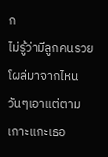ก
ไม่รู้ว่ามีลูกคนรวยโผล่มาจากไหน วันๆเอาแต่ตามเกาะแกะเธอ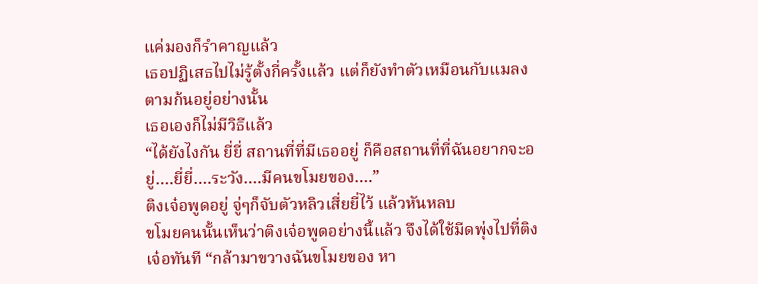แค่มองก็รำคาญแล้ว
เธอปฏิเสธไปไม่รู้ตั้งกี่ครั้งแล้ว แต่ก็ยังทำตัวเหมือนกับแมลงตามก้นอยู่อย่างนั้น
เธอเองก็ไม่มีวิธีแล้ว
“ได้ยังไงกัน ยี่ยี่ สถานที่ที่มีเธออยู่ ก็คือสถานที่ที่ฉันอยากจะอยู่….ยี่ยี่….ระวัง….มีคนขโมยของ….”
ติงเจ๋อพูดอยู่ จู่ๆก็จับตัวหลิวเสี่ยยี่ไว้ แล้วหันหลบ
ขโมยคนนั้นเห็นว่าติงเจ๋อพูดอย่างนี้แล้ว จึงได้ใช้มีดพุ่งไปที่ติงเจ๋อทันที “กล้ามาขวางฉันขโมยของ หา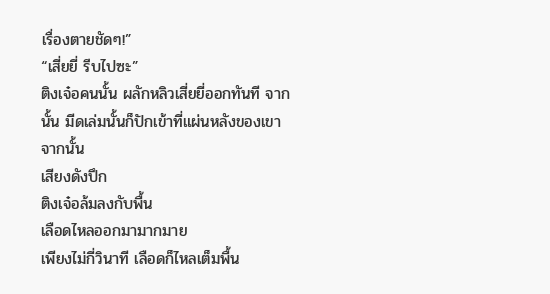เรื่องตายชัดๆ!”
“เสี่ยยี่ รีบไปซะ”
ติงเจ๋อคนนั้น ผลักหลิวเสี่ยยี่ออกทันที จากนั้น มีดเล่มนั้นก็ปักเข้าที่แผ่นหลังของเขา
จากนั้น
เสียงดังปึก
ติงเจ๋อล้มลงกับพื้น
เลือดไหลออกมามากมาย
เพียงไม่กี่วินาที เลือดก็ไหลเต็มพื้น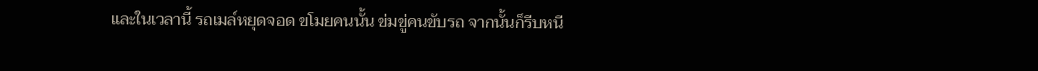และในเวลานี้ รถเมล์หยุดจอด ขโมยคนนั้น ข่มขู่คนขับรถ จากนั้นก็รีบหนี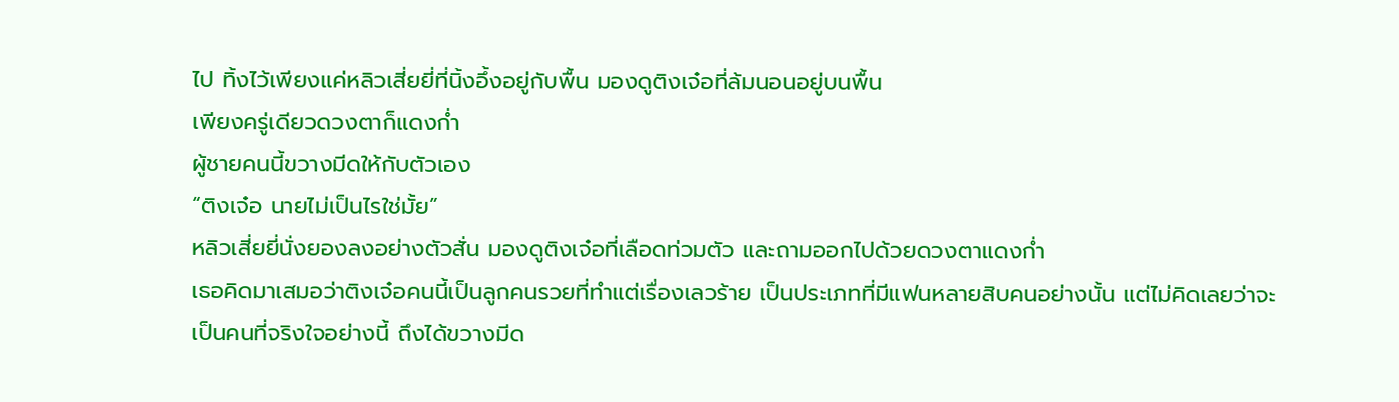ไป ทิ้งไว้เพียงแค่หลิวเสี่ยยี่ที่นิ้งอึ้งอยู่กับพื้น มองดูติงเจ๋อที่ล้มนอนอยู่บนพื้น
เพียงครู่เดียวดวงตาก็แดงก่ำ
ผู้ชายคนนี้ขวางมีดให้กับตัวเอง
“ติงเจ๋อ นายไม่เป็นไรใช่มั้ย”
หลิวเสี่ยยี่นั่งยองลงอย่างตัวสั่น มองดูติงเจ๋อที่เลือดท่วมตัว และถามออกไปด้วยดวงตาแดงก่ำ
เธอคิดมาเสมอว่าติงเจ๋อคนนี้เป็นลูกคนรวยที่ทำแต่เรื่องเลวร้าย เป็นประเภทที่มีแฟนหลายสิบคนอย่างนั้น แต่ไม่คิดเลยว่าจะเป็นคนที่จริงใจอย่างนี้ ถึงได้ขวางมีด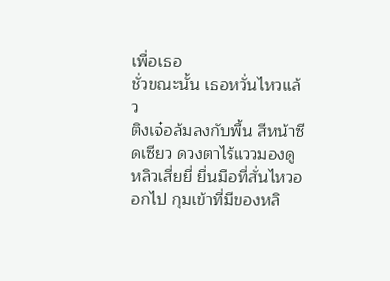เพื่อเธอ
ชั่วขณะนั้น เธอหวั่นไหวแล้ว
ติงเจ๋อล้มลงกับพื้น สีหน้าซีดเซียว ดวงตาไร้แววมองดูหลิวเสี่ยยี่ ยื่นมือที่สั่นไหวออกไป กุมเข้าที่มีของหลิ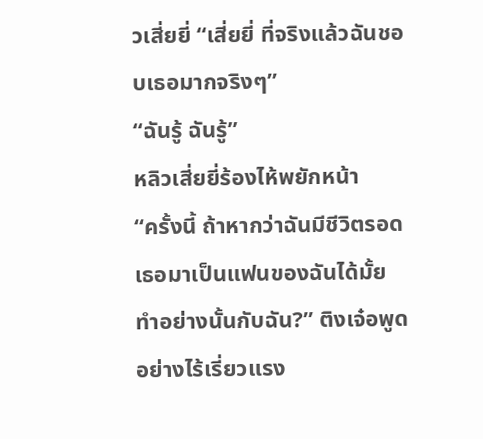วเสี่ยยี่ “เสี่ยยี่ ที่จริงแล้วฉันชอบเธอมากจริงๆ”
“ฉันรู้ ฉันรู้”
หลิวเสี่ยยี่ร้องไห้พยักหน้า
“ครั้งนี้ ถ้าหากว่าฉันมีชีวิตรอด เธอมาเป็นแฟนของฉันได้มั้ย ทำอย่างนั้นกับฉัน?” ติงเจ๋อพูดอย่างไร้เรี่ยวแรง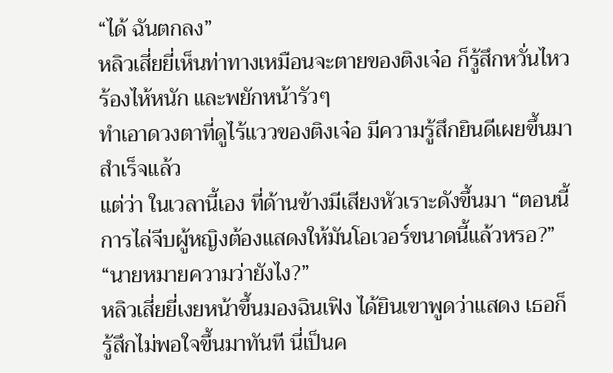“ได้ ฉันตกลง”
หลิวเสี่ยยี่เห็นท่าทางเหมือนจะตายของติงเจ๋อ ก็รู้สึกหวั่นไหวร้องไห้หนัก และพยักหน้ารัวๆ
ทำเอาดวงตาที่ดูไร้แววของติงเจ๋อ มีความรู้สึกยินดีเผยขึ้นมา
สำเร็จแล้ว
แต่ว่า ในเวลานี้เอง ที่ด้านข้างมีเสียงหัวเราะดังขึ้นมา “ตอนนี้การไล่จีบผู้หญิงต้องแสดงให้มันโอเวอร์ขนาดนี้แล้วหรอ?”
“นายหมายความว่ายังไง?”
หลิวเสี่ยยี่เงยหน้าขึ้นมองฉินเฟิง ได้ยินเขาพูดว่าแสดง เธอก็รู้สึกไม่พอใจขึ้นมาทันที นี่เป็นค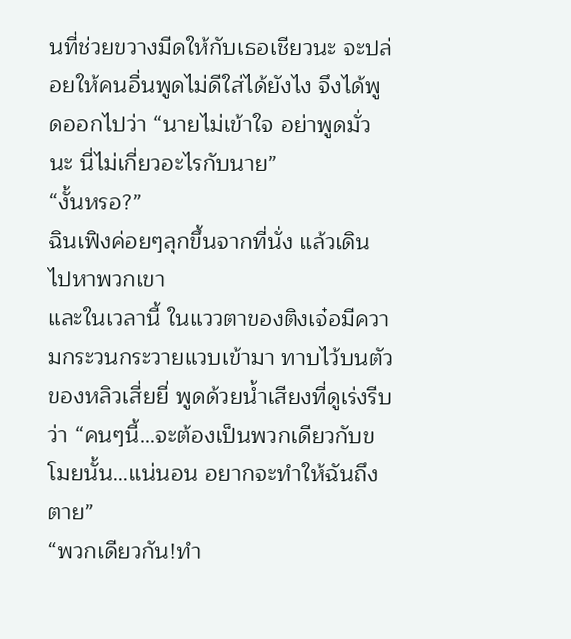นที่ช่วยขวางมีดให้กับเธอเชียวนะ จะปล่อยให้คนอื่นพูดไม่ดีใส่ได้ยังไง จึงได้พูดออกไปว่า “นายไม่เข้าใจ อย่าพูดมั่วนะ นี่ไม่เกี่ยวอะไรกับนาย”
“งั้นหรอ?”
ฉินเฟิงค่อยๆลุกขึ้นจากที่นั่ง แล้วเดินไปหาพวกเขา
และในเวลานี้ ในแววตาของติงเจ๋อมีความกระวนกระวายแวบเข้ามา ทาบไว้บนตัวของหลิวเสี่ยยี่ พูดด้วยน้ำเสียงที่ดูเร่งรีบว่า “คนๆนี้…จะต้องเป็นพวกเดียวกับขโมยนั้น…แน่นอน อยากจะทำให้ฉันถึงตาย”
“พวกเดียวกัน!ทำ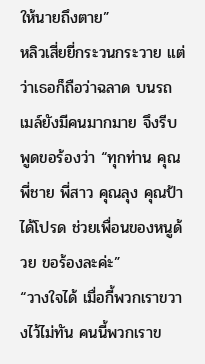ให้นายถึงตาย”
หลิวเสี่ยยี่กระวนกระวาย แต่ว่าเธอก็ถือว่าฉลาด บนรถเมล์ยังมีคนมากมาย จึงรีบพูดขอร้องว่า “ทุกท่าน คุณพี่ชาย พี่สาว คุณลุง คุณป้า ได้โปรด ช่วยเพื่อนของหนูด้วย ขอร้องละค่ะ”
“วางใจได้ เมื่อกี้พวกเราขวางไว้ไม่ทัน คนนี้พวกเราข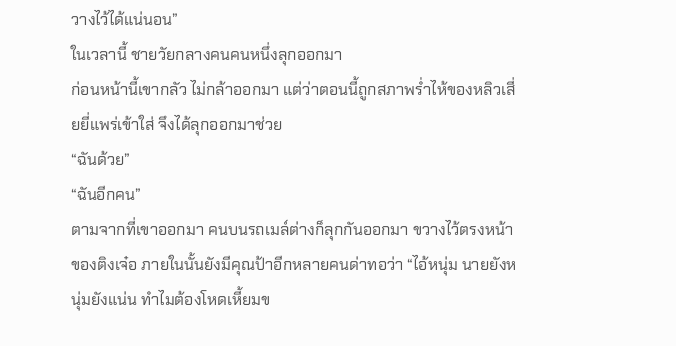วางไว้ได้แน่นอน”
ในเวลานี้ ชายวัยกลางคนคนหนึ่งลุกออกมา
ก่อนหน้านี้เขากลัว ไม่กล้าออกมา แต่ว่าตอนนี้ถูกสภาพร่ำไห้ของหลิวเสี่ยยี่แพร่เข้าใส่ จึงได้ลุกออกมาช่วย
“ฉันด้วย”
“ฉันอีกคน”
ตามจากที่เขาออกมา คนบนรถเมล์ต่างก็ลุกกันออกมา ขวางไว้ตรงหน้าของติงเจ๋อ ภายในนั้นยังมีคุณป้าอีกหลายคนด่าทอว่า “ไอ้หนุ่ม นายยังหนุ่มยังแน่น ทำไมต้องโหดเหี้ยมข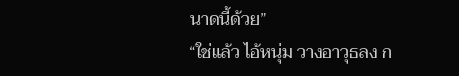นาดนี้ด้วย”
“ใช่แล้ว ไอ้หนุ่ม วางอาวุธลง ก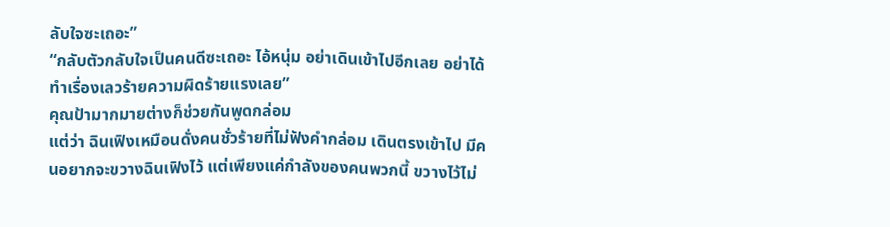ลับใจซะเถอะ”
“กลับตัวกลับใจเป็นคนดีซะเถอะ ไอ้หนุ่ม อย่าเดินเข้าไปอีกเลย อย่าได้ทำเรื่องเลวร้ายความผิดร้ายแรงเลย”
คุณป้ามากมายต่างก็ช่วยกันพูดกล่อม
แต่ว่า ฉินเฟิงเหมือนดั่งคนชั่วร้ายที่ไม่ฟังคำกล่อม เดินตรงเข้าไป มีคนอยากจะขวางฉินเฟิงไว้ แต่เพียงแค่กำลังของคนพวกนี้ ขวางไว้ไม่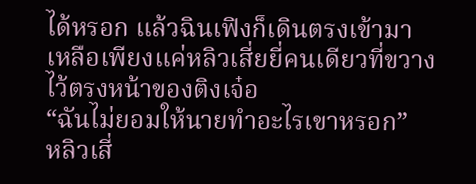ได้หรอก แล้วฉินเฟิงก็เดินตรงเข้ามา
เหลือเพียงแค่หลิวเสี่ยยี่คนเดียวที่ขวางไว้ตรงหน้าของติงเจ๋อ
“ฉันไม่ยอมให้นายทำอะไรเขาหรอก”
หลิวเสี่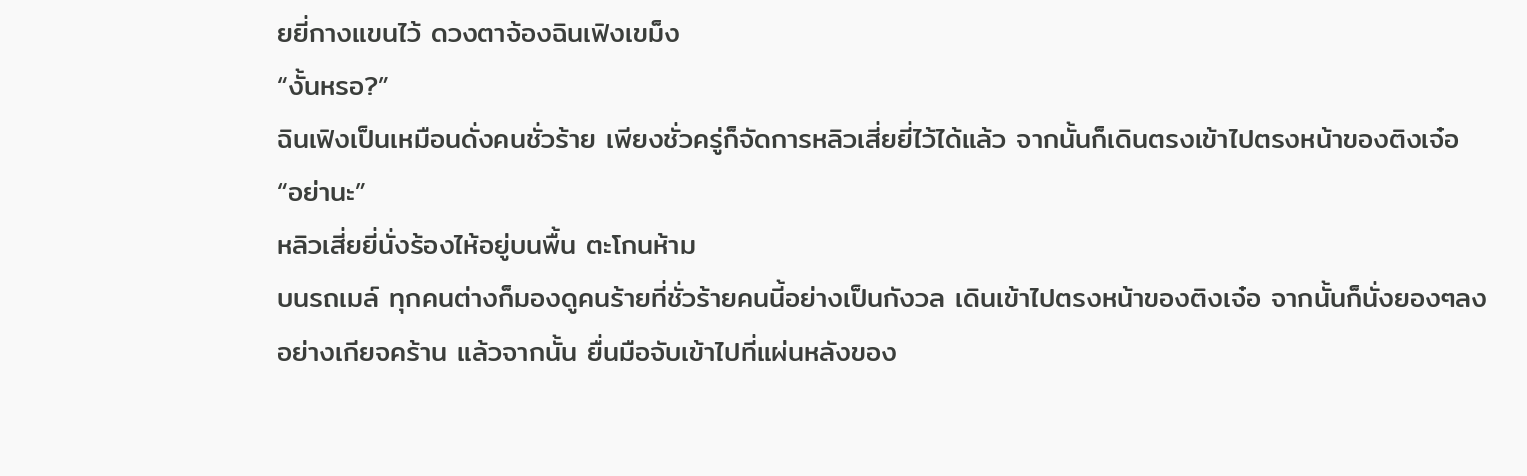ยยี่กางแขนไว้ ดวงตาจ้องฉินเฟิงเขม็ง
“งั้นหรอ?”
ฉินเฟิงเป็นเหมือนดั่งคนชั่วร้าย เพียงชั่วครู่ก็จัดการหลิวเสี่ยยี่ไว้ได้แล้ว จากนั้นก็เดินตรงเข้าไปตรงหน้าของติงเจ๋อ
“อย่านะ”
หลิวเสี่ยยี่นั่งร้องไห้อยู่บนพื้น ตะโกนห้าม
บนรถเมล์ ทุกคนต่างก็มองดูคนร้ายที่ชั่วร้ายคนนี้อย่างเป็นกังวล เดินเข้าไปตรงหน้าของติงเจ๋อ จากนั้นก็นั่งยองๆลงอย่างเกียจคร้าน แล้วจากนั้น ยื่นมือจับเข้าไปที่แผ่นหลังของ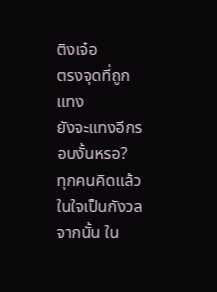ติงเจ๋อ
ตรงจุดที่ถูกแทง
ยังจะแทงอีกรอบงั้นหรอ?
ทุกคนคิดแล้วในใจเป็นกังวล
จากนั้น ใน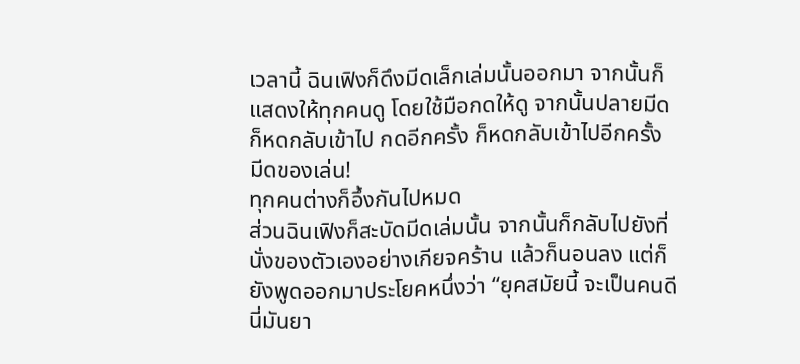เวลานี้ ฉินเฟิงก็ดึงมีดเล็กเล่มนั้นออกมา จากนั้นก็แสดงให้ทุกคนดู โดยใช้มือกดให้ดู จากนั้นปลายมีดก็หดกลับเข้าไป กดอีกครั้ง ก็หดกลับเข้าไปอีกครั้ง
มีดของเล่น!
ทุกคนต่างก็อึ้งกันไปหมด
ส่วนฉินเฟิงก็สะบัดมีดเล่มนั้น จากนั้นก็กลับไปยังที่นั่งของตัวเองอย่างเกียจคร้าน แล้วก็นอนลง แต่ก็ยังพูดออกมาประโยคหนึ่งว่า “ยุคสมัยนี้ จะเป็นคนดีนี่มันยา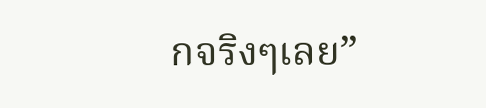กจริงๆเลย”